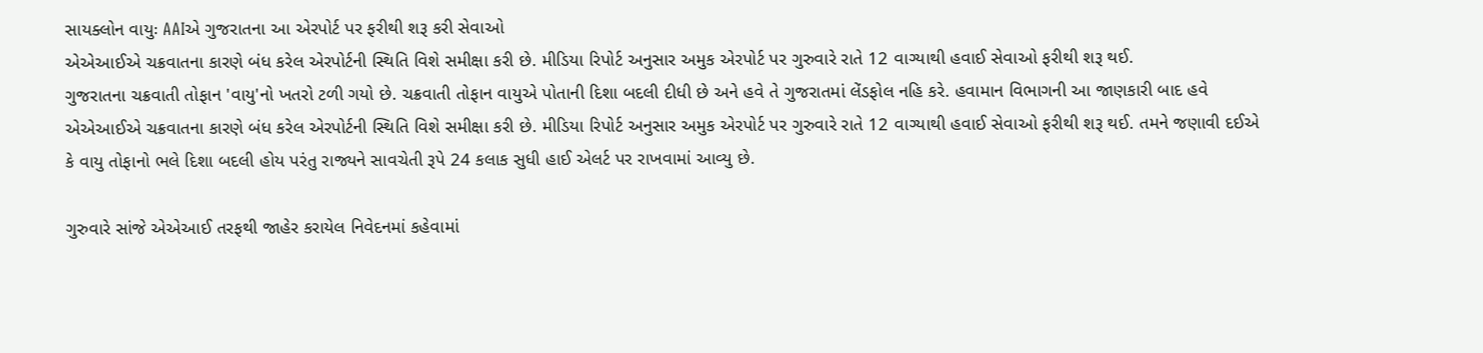સાયક્લોન વાયુઃ AAIએ ગુજરાતના આ એરપોર્ટ પર ફરીથી શરૂ કરી સેવાઓ
એએઆઈએ ચક્રવાતના કારણે બંધ કરેલ એરપોર્ટની સ્થિતિ વિશે સમીક્ષા કરી છે. મીડિયા રિપોર્ટ અનુસાર અમુક એરપોર્ટ પર ગુરુવારે રાતે 12 વાગ્યાથી હવાઈ સેવાઓ ફરીથી શરૂ થઈ.
ગુજરાતના ચક્રવાતી તોફાન 'વાયુ'નો ખતરો ટળી ગયો છે. ચક્રવાતી તોફાન વાયુએ પોતાની દિશા બદલી દીધી છે અને હવે તે ગુજરાતમાં લેંડફોલ નહિ કરે. હવામાન વિભાગની આ જાણકારી બાદ હવે એએઆઈએ ચક્રવાતના કારણે બંધ કરેલ એરપોર્ટની સ્થિતિ વિશે સમીક્ષા કરી છે. મીડિયા રિપોર્ટ અનુસાર અમુક એરપોર્ટ પર ગુરુવારે રાતે 12 વાગ્યાથી હવાઈ સેવાઓ ફરીથી શરૂ થઈ. તમને જણાવી દઈએ કે વાયુ તોફાનો ભલે દિશા બદલી હોય પરંતુ રાજ્યને સાવચેતી રૂપે 24 કલાક સુધી હાઈ એલર્ટ પર રાખવામાં આવ્યુ છે.

ગુરુવારે સાંજે એએઆઈ તરફથી જાહેર કરાયેલ નિવેદનમાં કહેવામાં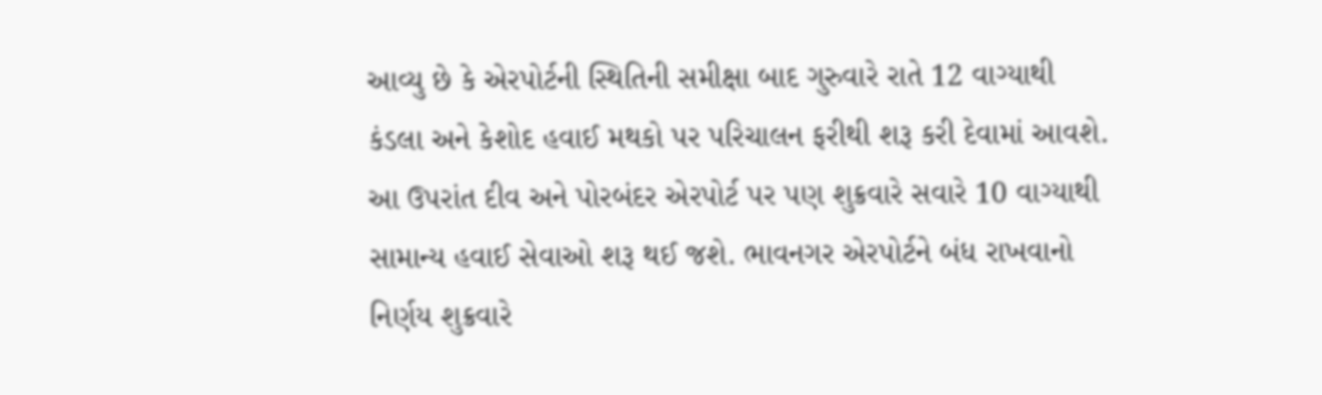આવ્યુ છે કે એરપોર્ટની સ્થિતિની સમીક્ષા બાદ ગુરુવારે રાતે 12 વાગ્યાથી કંડલા અને કેશોદ હવાઈ મથકો પર પરિચાલન ફરીથી શરૂ કરી દેવામાં આવશે. આ ઉપરાંત દીવ અને પોરબંદર એરપોર્ટ પર પણ શુક્રવારે સવારે 10 વાગ્યાથી સામાન્ય હવાઈ સેવાઓ શરૂ થઈ જશે. ભાવનગર એરપોર્ટને બંધ રાખવાનો નિર્ણય શુક્રવારે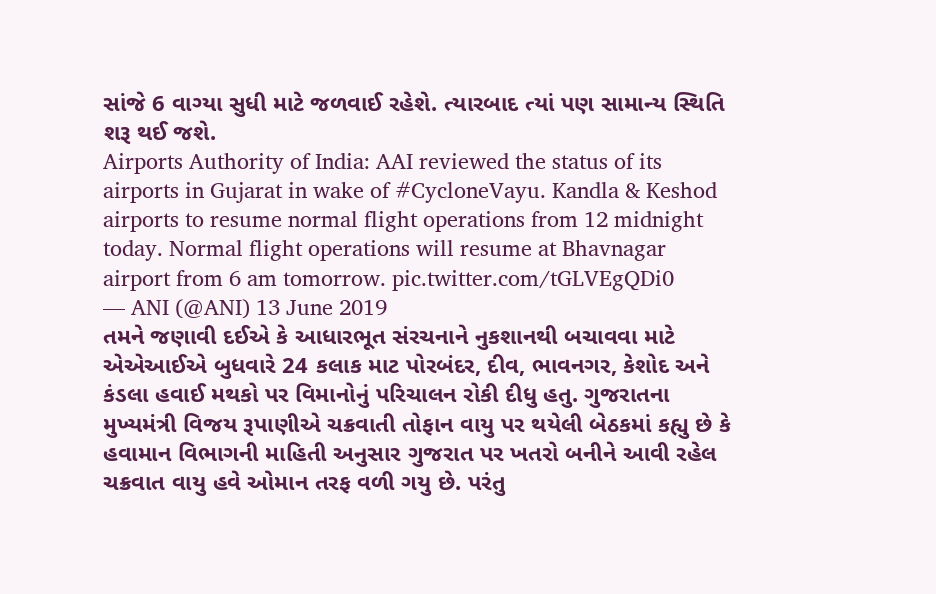સાંજે 6 વાગ્યા સુધી માટે જળવાઈ રહેશે. ત્યારબાદ ત્યાં પણ સામાન્ય સ્થિતિ શરૂ થઈ જશે.
Airports Authority of India: AAI reviewed the status of its airports in Gujarat in wake of #CycloneVayu. Kandla & Keshod airports to resume normal flight operations from 12 midnight today. Normal flight operations will resume at Bhavnagar airport from 6 am tomorrow. pic.twitter.com/tGLVEgQDi0
— ANI (@ANI) 13 June 2019
તમને જણાવી દઈએ કે આધારભૂત સંરચનાને નુકશાનથી બચાવવા માટે એએઆઈએ બુધવારે 24 કલાક માટ પોરબંદર, દીવ, ભાવનગર, કેશોદ અને કંડલા હવાઈ મથકો પર વિમાનોનું પરિચાલન રોકી દીધુ હતુ. ગુજરાતના મુખ્યમંત્રી વિજય રૂપાણીએ ચક્રવાતી તોફાન વાયુ પર થયેલી બેઠકમાં કહ્યુ છે કે હવામાન વિભાગની માહિતી અનુસાર ગુજરાત પર ખતરો બનીને આવી રહેલ ચક્રવાત વાયુ હવે ઓમાન તરફ વળી ગયુ છે. પરંતુ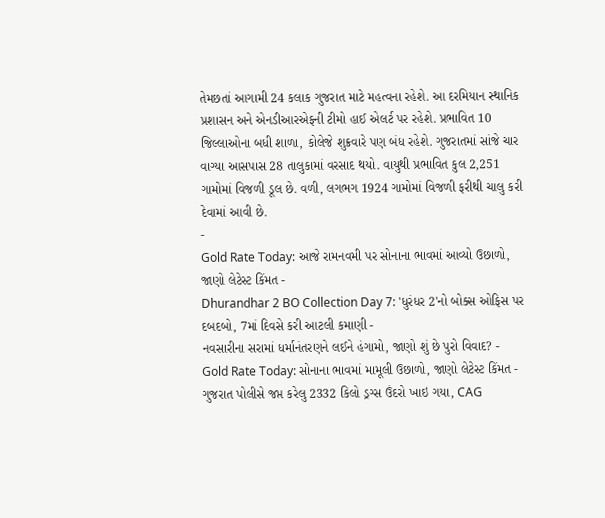તેમછતાં આગામી 24 કલાક ગુજરાત માટે મહત્વના રહેશે. આ દરમિયાન સ્થાનિક પ્રશાસન અને એનડીઆરએફની ટીમો હાઈ એલર્ટ પર રહેશે. પ્રભાવિત 10 જિલ્લાઓના બધી શાળા, કોલેજે શુક્રવારે પણ બંધ રહેશે. ગુજરાતમાં સાંજે ચાર વાગ્યા આસપાસ 28 તાલુકામાં વરસાદ થયો. વાયુથી પ્રભાવિત કુલ 2,251 ગામોમાં વિજળી ડૂલ છે. વળી, લગભગ 1924 ગામોમાં વિજળી ફરીથી ચાલુ કરી દેવામાં આવી છે.
-
Gold Rate Today: આજે રામનવમી પર સોનાના ભાવમાં આવ્યો ઉછાળો, જાણો લેટેસ્ટ કિંમત -
Dhurandhar 2 BO Collection Day 7: 'ધુરંધર 2'નો બોક્સ ઓફિસ પર દબદબો, 7માં દિવસે કરી આટલી કમાણી -
નવસારીના સરામાં ધર્માનંતરણને લઈને હંગામો, જાણો શું છે પુરો વિવાદ? -
Gold Rate Today: સોનાના ભાવમાં મામૂલી ઉછાળો, જાણો લેટેસ્ટ કિંમત -
ગુજરાત પોલીસે જપ્ત કરેલુ 2332 કિલો ડ્રગ્સ ઉંદરો ખાઇ ગયા, CAG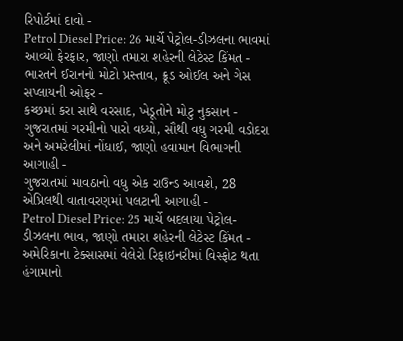રિપોર્ટમાં દાવો -
Petrol Diesel Price: 26 માર્ચે પેટ્રોલ-ડીઝલના ભાવમાં આવ્યો ફેરફાર, જાણો તમારા શહેરની લેટેસ્ટ કિંમત -
ભારતને ઈરાનનો મોટો પ્રસ્તાવ, ક્રૂડ ઓઈલ અને ગેસ સપ્લાયની ઓફર -
કચ્છમાં કરા સાથે વરસાદ, ખેડૂતોને મોટુ નુકસાન -
ગુજરાતમાં ગરમીનો પારો વધ્યો, સૌથી વધુ ગરમી વડોદરા અને અમરેલીમાં નોંધાઈ, જાણો હવામાન વિભાગની આગાહી -
ગુજરાતમાં માવઠાનો વધુ એક રાઉન્ડ આવશે, 28 એપ્રિલથી વાતાવરણમાં પલટાની આગાહી -
Petrol Diesel Price: 25 માર્ચે બદલાયા પેટ્રોલ-ડીઝલના ભાવ, જાણો તમારા શહેરની લેટેસ્ટ કિંમત -
અમેરિકાના ટેક્સાસમાં વેલેરો રિફાઇનરીમાં વિસ્ફોટ થતા હંગામાનો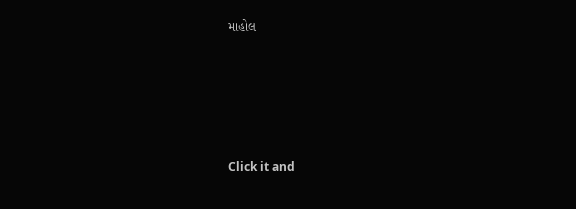માહોલ






Click it and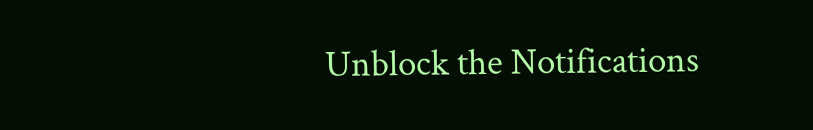Unblock the Notifications